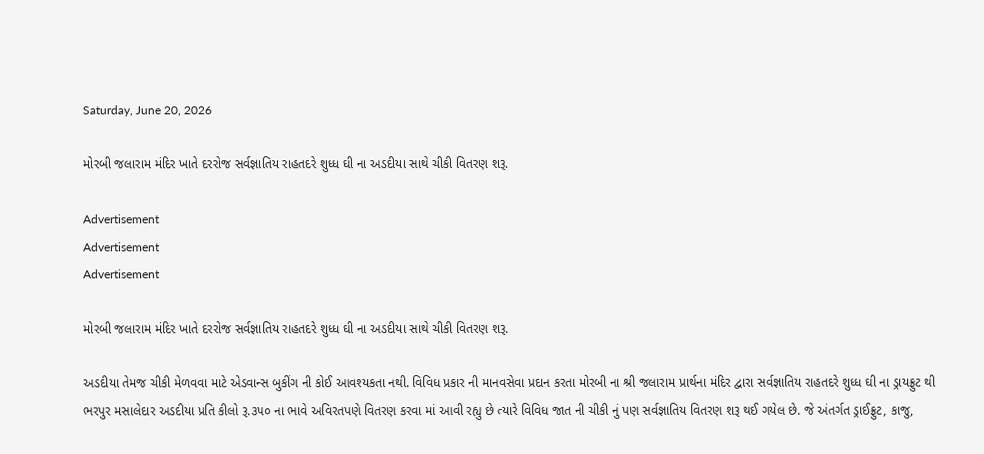Saturday, June 20, 2026

મોરબી જલારામ મંદિર ખાતે દરરોજ સર્વજ્ઞાતિય રાહતદરે શુધ્ધ ઘી ના અડદીયા સાથે ચીકી વિતરણ શરૂ.

Advertisement
Advertisement
Advertisement

મોરબી જલારામ મંદિર ખાતે દરરોજ સર્વજ્ઞાતિય રાહતદરે શુધ્ધ ઘી ના અડદીયા સાથે ચીકી વિતરણ શરૂ.

અડદીયા તેમજ ચીકી મેળવવા માટે એડવાન્સ બુકીંગ ની કોઈ આવશ્યકતા નથી. વિવિધ પ્રકાર ની માનવસેવા પ્રદાન કરતા મોરબી ના શ્રી જલારામ પ્રાર્થના મંદિર દ્વારા સર્વજ્ઞાતિય રાહતદરે શુધ્ધ ઘી ના ડ્રાયફ્રુટ થી ભરપુર મસાલેદાર અડદીયા પ્રતિ કીલો રૂ.૩૫૦ ના ભાવે અવિરતપણે વિતરણ કરવા માં આવી રહ્યુ છે ત્યારે વિવિધ જાત ની ચીકી નું પણ સર્વજ્ઞાતિય વિતરણ શરૂ થઈ ગયેલ છે. જે અંતર્ગત ડ્રાઈફ્રુટ, કાજુ,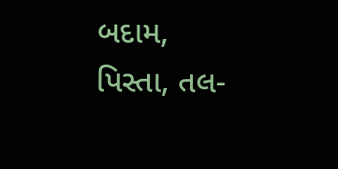બદામ, પિસ્તા, તલ-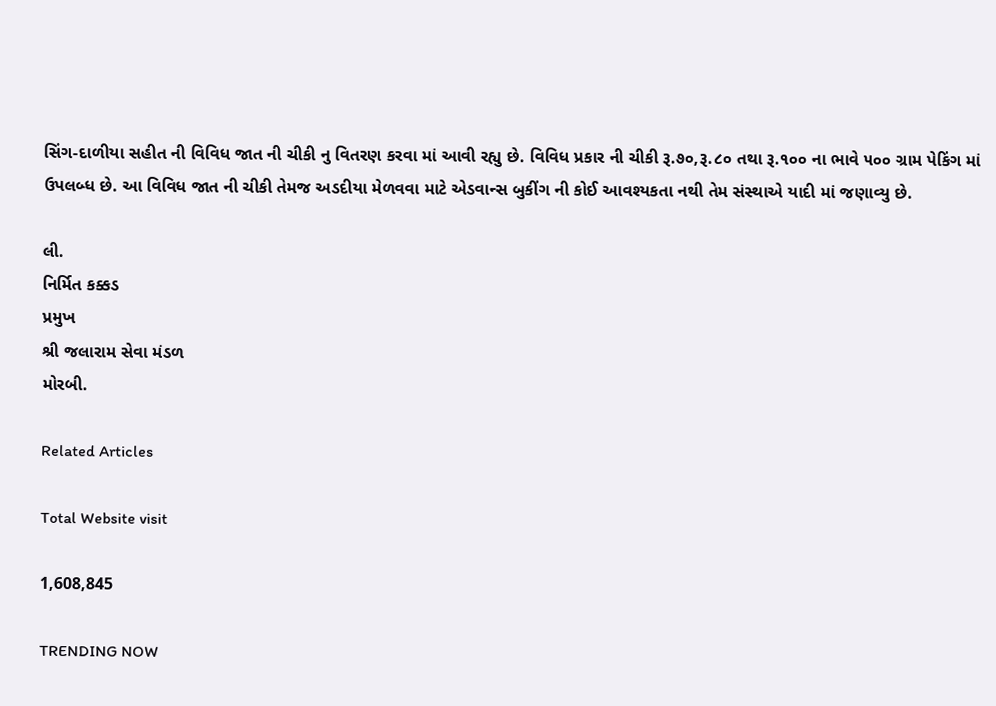સિંગ-દાળીયા સહીત ની વિવિધ જાત ની ચીકી નુ વિતરણ કરવા માં આવી રહ્યુ છે. વિવિધ પ્રકાર ની ચીકી રૂ.૭૦,રૂ.૮૦ તથા રૂ.૧૦૦ ના ભાવે ૫૦૦ ગ્રામ પેકિંગ માં ઉપલબ્ધ છે. આ વિવિધ જાત ની ચીકી તેમજ અડદીયા મેળવવા માટે એડવાન્સ બુકીંગ ની કોઈ આવશ્યકતા નથી તેમ સંસ્થાએ યાદી માં જણાવ્યુ છે.

લી.
નિર્મિત કક્કડ
પ્રમુખ
શ્રી જલારામ સેવા મંડળ
મોરબી.

Related Articles

Total Website visit

1,608,845

TRENDING NOW